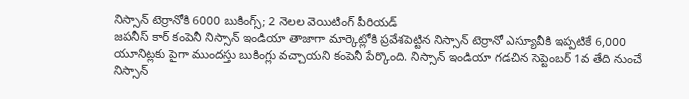నిస్సాన్ టెర్రానోకి 6000 బుకింగ్స్; 2 నెలల వెయిటింగ్ పీరియడ్
జపనీస్ కార్ కంపెనీ నిస్సాన్ ఇండియా తాజాగా మార్కెట్లోకి ప్రవేశపెట్టిన నిస్సాన్ టెర్రానో ఎస్యూవీకి ఇప్పటికే 6,000 యూనిట్లకు పైగా ముందస్తు బుకింగ్లు వచ్చాయని కంపెనీ పేర్కొంది. నిస్సాన్ ఇండియా గడచిన సెప్టెంబర్ 1వ తేది నుంచే నిస్సాన్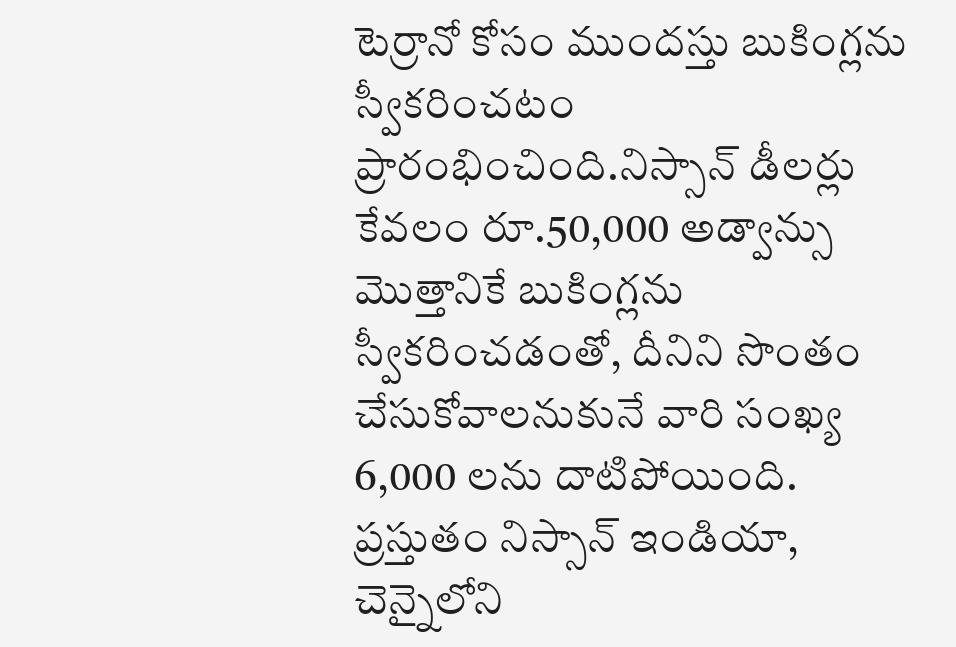టెర్రానో కోసం ముందస్తు బుకింగ్లను స్వీకరించటం ప్రారంభించింది.నిస్సాన్ డీలర్లు కేవలం రూ.50,000 అడ్వాన్సు మొత్తానికే బుకింగ్లను స్వీకరించడంతో, దీనిని సొంతం చేసుకోవాలనుకునే వారి సంఖ్య 6,000 లను దాటిపోయింది.
ప్రస్తుతం నిస్సాన్ ఇండియా, చెన్నైలోని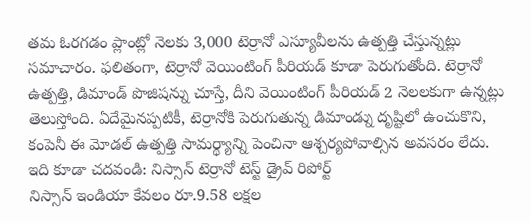తమ ఓరగడం ప్లాంట్లో నెలకు 3,000 టెర్రానో ఎస్యూవీలను ఉత్పత్తి చేస్తున్నట్లు సమాచారం. ఫలితంగా, టెర్రానో వెయింటింగ్ పీరియడ్ కూడా పెరుగుతోంది. టెర్రానో ఉత్పత్తి, డిమాండ్ పొజిషన్ను చూస్తే, దీని వెయింటింగ్ పీరియడ్ 2 నెలలకుగా ఉన్నట్లు తెలుస్తోంది. ఏదేమైనప్పటికీ, టెర్రానోకి పెరుగుతున్న డిమాండ్ను దృష్టిలో ఉంచుకొని, కంపెనీ ఈ మోడల్ ఉత్పత్తి సామర్థ్యాన్ని పెంచినా ఆశ్చర్యపోవాల్సిన అవసరం లేదు.
ఇది కూడా చదవండి: నిస్సాన్ టెర్రానో టెస్ట్ డ్రైవ్ రిపోర్ట్
నిస్సాన్ ఇండియా కేవలం రూ.9.58 లక్షల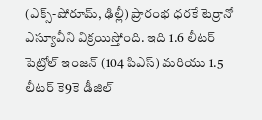(ఎక్స్-షోరూమ్, ఢిల్లీ) ప్రారంభ ధరకే టెర్రానో ఎస్యూవీని విక్రయిస్తోంది. ఇది 1.6 లీటర్ పెట్రోల్ ఇంజన్ (104 పిఎస్) మరియు 1.5 లీటర్ కె9కె డీజిల్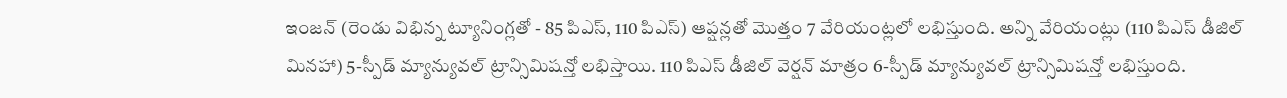ఇంజన్ (రెండు విభిన్న ట్యూనింగ్లతో - 85 పిఎస్, 110 పిఎస్) ఆప్షన్లతో మొత్తం 7 వేరియంట్లలో లభిస్తుంది. అన్ని వేరియంట్లు (110 పిఎస్ డీజిల్ మినహా) 5-స్పీడ్ మ్యాన్యువల్ ట్రాన్సిమిషన్తో లభిస్తాయి. 110 పిఎస్ డీజిల్ వెర్షన్ మాత్రం 6-స్పీడ్ మ్యాన్యువల్ ట్రాన్సిమిషన్తో లభిస్తుంది.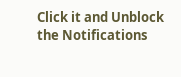Click it and Unblock the Notifications